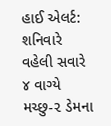હાઈ એલર્ટ: શનિવારે વહેલી સવારે ૪ વાગ્યે મચ્છુ-૨ ડેમના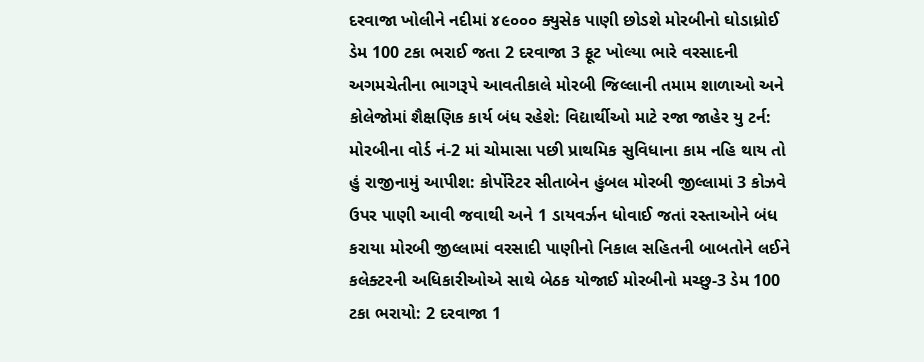દરવાજા ખોલીને નદીમાં ૪૯૦૦૦ ક્યુસેક પાણી છોડશે મોરબીનો ઘોડાધ્રોઈ ડેમ 100 ટકા ભરાઈ જતા 2 દરવાજા 3 ફૂટ ખોલ્યા ભારે વરસાદની અગમચેતીના ભાગરૂપે આવતીકાલે મોરબી જિલ્લાની તમામ શાળાઓ અને કોલેજોમાં શૈક્ષણિક કાર્ય બંધ રહેશે: વિદ્યાર્થીઓ માટે રજા જાહેર યુ ટર્ન: મોરબીના વોર્ડ નં-2 માં ચોમાસા પછી પ્રાથમિક સુવિધાના કામ નહિ થાય તો હું રાજીનામું આપીશ: કોર્પોરેટર સીતાબેન હુંબલ મોરબી જીલ્લામાં 3 કોઝવે ઉપર પાણી આવી જવાથી અને 1 ડાયવર્ઝન ધોવાઈ જતાં રસ્તાઓને બંધ કરાયા મોરબી જીલ્લામાં વરસાદી પાણીનો નિકાલ સહિતની બાબતોને લઈને કલેક્ટરની અધિકારીઓએ સાથે બેઠક યોજાઈ મોરબીનો મચ્છુ-3 ડેમ 100 ટકા ભરાયો: 2 દરવાજા 1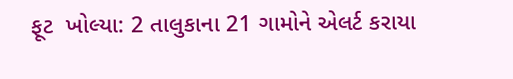ફૂટ  ખોલ્યા: 2 તાલુકાના 21 ગામોને એલર્ટ કરાયા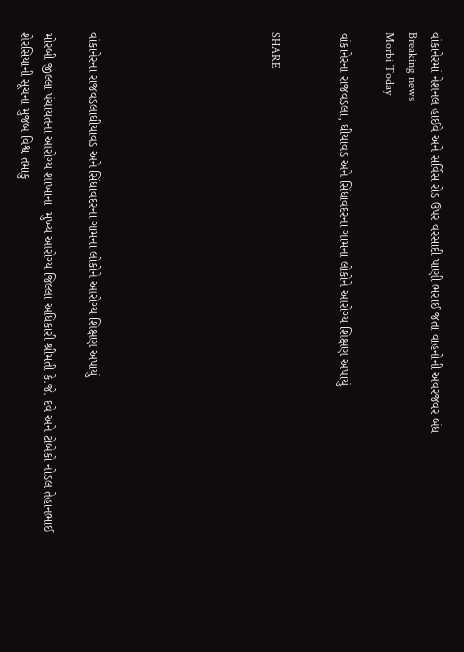વાંકાનેરમાં નેશનલ હાઈવે અને સર્વિસ રોડ ઉપર વરસાદી પાણી ભરાઈ જતા વાહનોની અવરજવર બંધ
Breaking news
Morbi Today

વાંકાનેરના રાજવડલા, ઘીયાવડ અને સિંધાવદરના ગામના લોકોને આરોગ્ય શિક્ષણ અપાયું


SHARE







વાંકાનેરના રાજવડલાઘીયાવડ અને સિંધાવદરના ગામના લોકોને આરોગ્ય શિક્ષણ અપાયું

મોરબી જીલ્લા પંચાયતના આરોગ્ય શાખાના  મુખ્ય આરોગ્ય જિલ્લા અધિકારી શ્રીમતી કે.જે. દવે અને ટોબેકો નોડલ તેહાનભાઈ શેરસિયાની સૂચના મુજબ વિશ્વ તમાકુ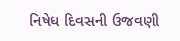નિષેધ દિવસની ઉજવણી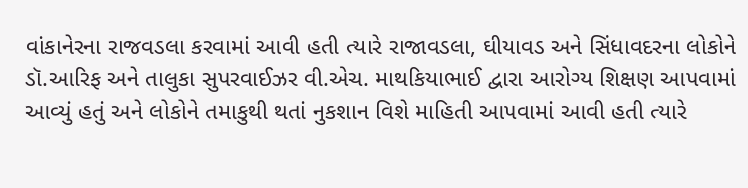વાંકાનેરના રાજવડલા કરવામાં આવી હતી ત્યારે રાજાવડલા, ઘીયાવડ અને સિંધાવદરના લોકોને ડૉ.આરિફ અને તાલુકા સુપરવાઈઝર વી.એચ. માથકિયાભાઈ દ્વારા આરોગ્ય શિક્ષણ આપવામાં આવ્યું હતું અને લોકોને તમાકુથી થતાં નુકશાન વિશે માહિતી આપવામાં આવી હતી ત્યારે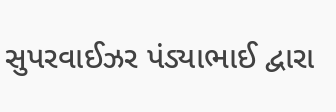સુપરવાઈઝર પંડ્યાભાઈ દ્વારા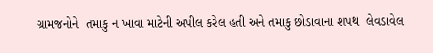ગ્રામજનોને  તમાકુ ન ખાવા માટેની અપીલ કરેલ હતી અને તમાકુ છોડાવાના શપથ  લેવડાવેલ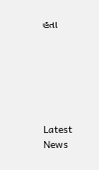હતા






Latest News